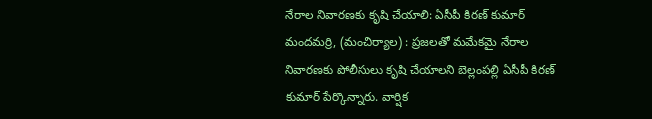నేరాల నివారణకు కృషి చేయాలి: ఏసీపీ కిరణ్ కుమార్
మందమర్రి, (మంచిర్యాల) : ప్రజలతో మమేకమై నేరాల నివారణకు పోలీసులు కృషి చేయాలని బెల్లంపల్లి ఏసీపీ కిరణ్ కుమార్ పేర్కొన్నారు. వార్షిక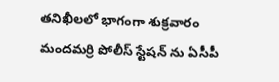తనిఖీలలో భాగంగా శుక్రవారం మందమర్రి పోలీస్ స్టేషన్ ను ఏసీపీ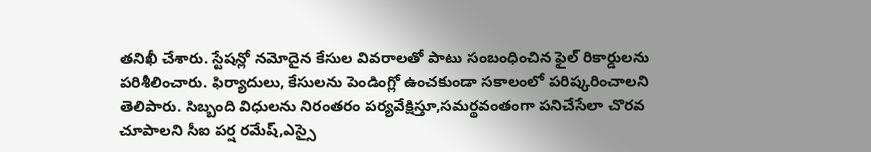తనిఖీ చేశారు. స్టేషన్లో నమోదైన కేసుల వివరాలతో పాటు సంబంధించిన ఫైల్ రికార్డులను పరిశీలించారు. ఫిర్యాదులు, కేసులను పెండింగ్లో ఉంచకుండా సకాలంలో పరిష్కరించాలని తెలిపారు. సిబ్బంది విధులను నిరంతరం పర్యవేక్షిస్తూ,సమర్థవంతంగా పనిచేసేలా చొరవ చూపాలని సీఐ పర్ష రమేష్,ఎస్సై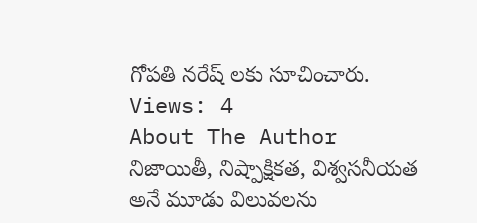గోపతి నరేష్ లకు సూచించారు.
Views: 4
About The Author
నిజాయితీ, నిష్పాక్షికత, విశ్వసనీయత అనే మూడు విలువలను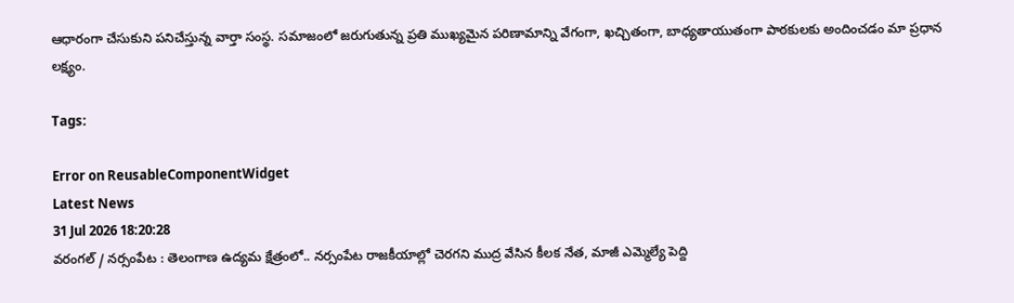ఆధారంగా చేసుకుని పనిచేస్తున్న వార్తా సంస్థ. సమాజంలో జరుగుతున్న ప్రతి ముఖ్యమైన పరిణామాన్ని వేగంగా, ఖచ్చితంగా, బాధ్యతాయుతంగా పాఠకులకు అందించడం మా ప్రధాన లక్ష్యం.

Tags:

Error on ReusableComponentWidget
Latest News
31 Jul 2026 18:20:28
వరంగల్ / నర్సంపేట : తెలంగాణ ఉద్యమ క్షేత్రంలో.. నర్సంపేట రాజకీయాల్లో చెరగని ముద్ర వేసిన కీలక నేత, మాజీ ఎమ్మెల్యే పెద్ది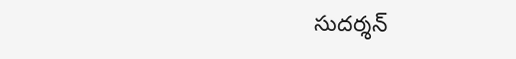సుదర్శన్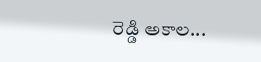రెడ్డి అకాల...